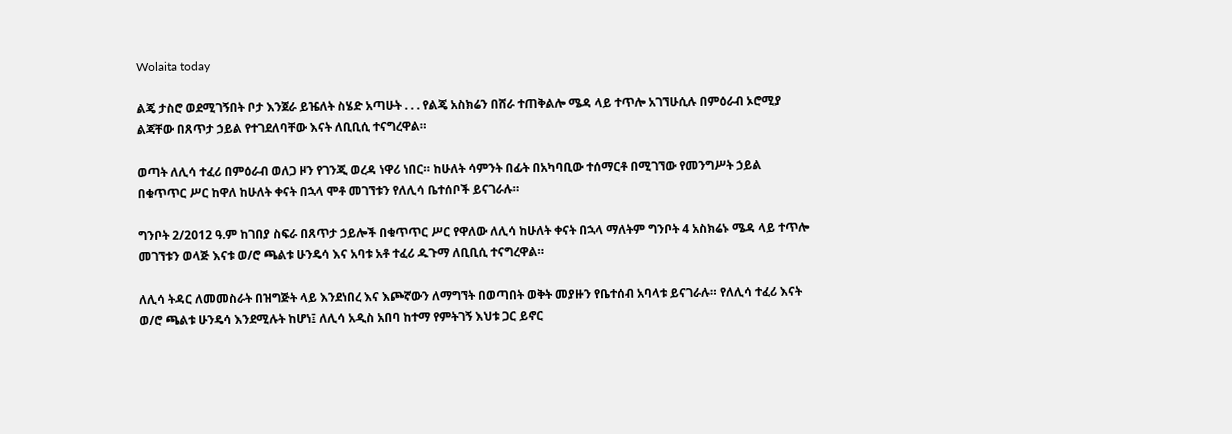Wolaita today

ልጄ ታስሮ ወደሚገኝበት ቦታ እንጀራ ይዤለት ስሄድ አጣሁት . . . የልጄ አስክሬን በሸራ ተጠቅልሎ ሜዳ ላይ ተጥሎ አገኘሁሲሉ በምዕራብ ኦሮሚያ ልጃቸው በጸጥታ ኃይል የተገደለባቸው እናት ለቢቢሲ ተናግረዋል።

ወጣት ለሊሳ ተፈሪ በምዕራብ ወለጋ ዞን የገንጂ ወረዳ ነዋሪ ነበር። ከሁለት ሳምንት በፊት በአካባቢው ተሰማርቶ በሚገኘው የመንግሥት ኃይል በቁጥጥር ሥር ከዋለ ከሁለት ቀናት በኋላ ሞቶ መገኘቱን የለሊሳ ቤተሰቦች ይናገራሉ።

ግንቦት 2/2012 ዓ.ም ከገበያ ስፍራ በጸጥታ ኃይሎች በቁጥጥር ሥር የዋለው ለሊሳ ከሁለት ቀናት በኋላ ማለትም ግንቦት 4 አስክሬኑ ሜዳ ላይ ተጥሎ መገኘቱን ወላጅ እናቱ ወ/ሮ ጫልቱ ሁንዴሳ እና አባቱ አቶ ተፈሪ ዱጉማ ለቢቢሲ ተናግረዋል።

ለሊሳ ትዳር ለመመስራት በዝግጅት ላይ እንደነበረ እና እጮኛውን ለማግኘት በወጣበት ወቅት መያዙን የቤተሰብ አባላቱ ይናገራሉ። የለሊሳ ተፈሪ እናት ወ/ሮ ጫልቱ ሁንዴሳ እንደሚሉት ከሆነ፤ ለሊሳ አዲስ አበባ ከተማ የምትገኝ እህቱ ጋር ይኖር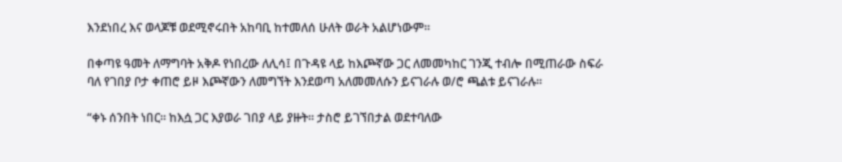እንደነበረ እና ወላጆቹ ወደሚኖሩበት አከባቢ ከተመለሰ ሁለት ወራት አልሆነውም።

በቀጣዩ ዓመት ለማግባት አቅዶ የነበረው ለሊሳ፤ በጉዳዩ ላይ ከእጮኛው ጋር ለመመካከር ገንጂ ተብሎ በሚጠራው ስፍራ ባለ የገበያ ቦታ ቀጠሮ ይዞ እጮኛውን ለመግኘት እንደወጣ አለመመለሱን ይናገራሉ ወ/ሮ ጫልቱ ይናገራሉ።

“ቀኑ ሰንበት ነበር። ከእሷ ጋር እያወራ ገበያ ላይ ያዙት። ታስሮ ይገኘበታል ወደተባለው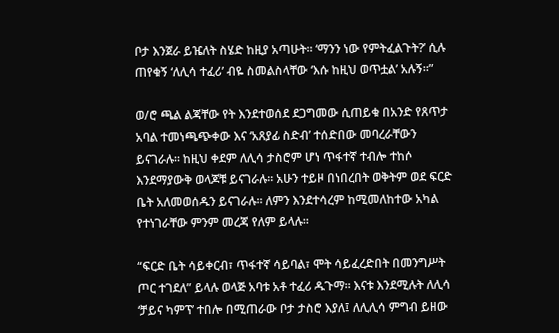ቦታ እንጀራ ይዤለት ስሄድ ከዚያ አጣሁት። ‘ማንን ነው የምትፈልጉት?’ ሲሉ ጠየቁኝ ‘ለሊሳ ተፈሪ’ ብዬ ስመልስላቸው ‘እሱ ከዚህ ወጥቷል’ አሉኝ።”

ወ/ሮ ጫል ልጃቸው የት እንደተወሰደ ደጋግመው ሲጠይቁ በአንድ የጸጥታ አባል ተመነጫጭቀው እና ‘አጸያፊ ስድብ’ ተሰድበው መባረራቸውን ይናገራሉ። ከዚህ ቀደም ለሊሳ ታስሮም ሆነ ጥፋተኛ ተብሎ ተከሶ እንደማያውቅ ወላጆቹ ይናገራሉ። አሁን ተይዞ በነበረበት ወቅትም ወደ ፍርድ ቤት አለመወሰዱን ይናገራሉ። ለምን እንደተሳረም ከሚመለከተው አካል የተነገራቸው ምንም መረጃ የለም ይላሉ።

“ፍርድ ቤት ሳይቀርብ፣ ጥፋተኛ ሳይባል፣ ሞት ሳይፈረድበት በመንግሥት ጦር ተገደለ” ይላሉ ወላጅ አባቱ አቶ ተፈሪ ዱጉማ። እናቱ እንደሚሉት ለሊሳ ‘ቻይና ካምፕ’ ተበሎ በሚጠራው ቦታ ታስሮ እያለ፤ ለሊሊሳ ምግብ ይዘው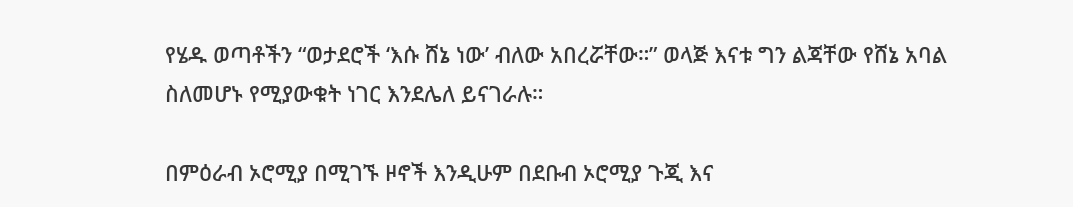የሄዱ ወጣቶችን “ወታደሮች ‘እሱ ሸኔ ነው’ ብለው አበረሯቸው።” ወላጅ እናቱ ግን ልጃቸው የሸኔ አባል ስለመሆኑ የሚያውቁት ነገር እንደሌለ ይናገራሉ።

በምዕራብ ኦሮሚያ በሚገኙ ዞኖች እንዲሁም በደቡብ ኦሮሚያ ጉጂ እና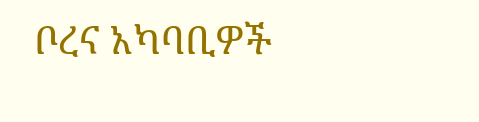ቦረና አካባቢዎች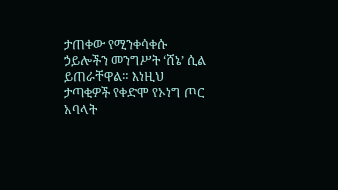ታጠቀው የሚንቀሳቀሱ ኃይሎችን መንግሥት ‘ሸኔ’ ሲል ይጠራቸዋል። እነዚህ ታጣቂዎች የቀድሞ የኦነግ ጦር አባላት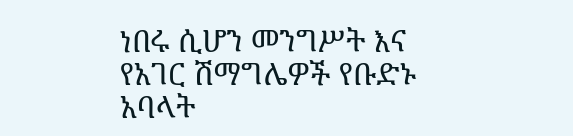ነበሩ ሲሆን መንግሥት እና የአገር ሽማግሌዎች የቡድኑ አባላት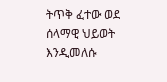ትጥቅ ፈተው ወደ ሰላማዊ ህይወት እንዲመለሱ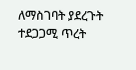ለማስገባት ያደረጉት ተደጋጋሚ ጥረት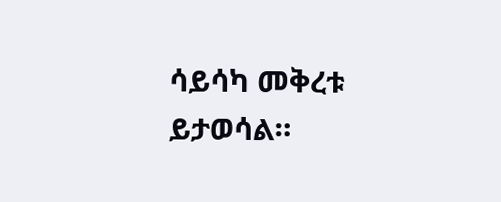ሳይሳካ መቅረቱ ይታወሳል።